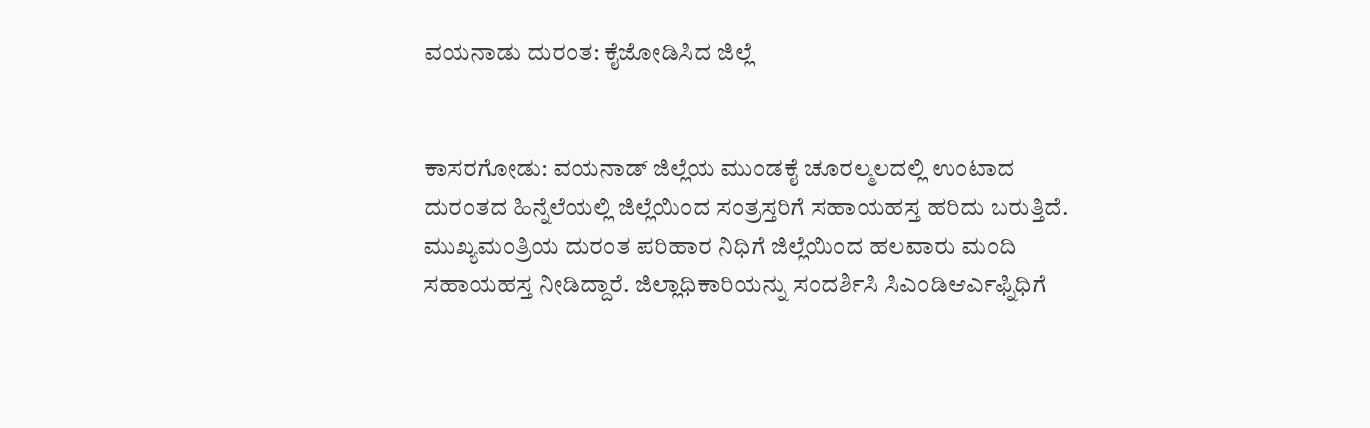ವಯನಾಡು ದುರಂತ: ಕೈಜೋಡಿಸಿದ ಜಿಲ್ಲೆ


ಕಾಸರಗೋಡು: ವಯನಾಡ್ ಜಿಲ್ಲೆಯ ಮುಂಡಕೈ ಚೂರಲ್ಮಲದಲ್ಲಿ ಉಂಟಾದ ದುರಂತದ ಹಿನ್ನೆಲೆಯಲ್ಲಿ ಜಿಲ್ಲೆಯಿಂದ ಸಂತ್ರಸ್ತರಿಗೆ ಸಹಾಯಹಸ್ತ ಹರಿದು ಬರುತ್ತಿದೆ. ಮುಖ್ಯಮಂತ್ರಿಯ ದುರಂತ ಪರಿಹಾರ ನಿಧಿಗೆ ಜಿಲ್ಲೆಯಿಂದ ಹಲವಾರು ಮಂದಿ ಸಹಾಯಹಸ್ತ ನೀಡಿದ್ದಾರೆ. ಜಿಲ್ಲಾಧಿಕಾರಿಯನ್ನು ಸಂದರ್ಶಿಸಿ ಸಿಎಂಡಿಆರ್ಎಫ್ನಿಧಿಗೆ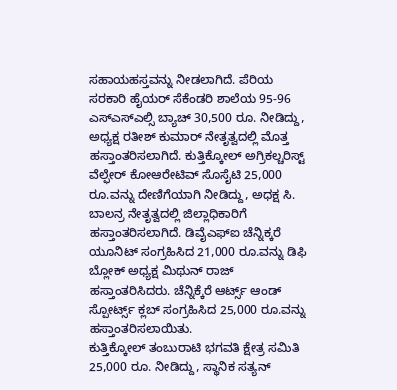ಸಹಾಯಹಸ್ತವನ್ನು ನೀಡಲಾಗಿದೆ. ಪೆರಿಯ ಸರಕಾರಿ ಹೈಯರ್ ಸೆಕೆಂಡರಿ ಶಾಲೆಯ 95-96 ಎಸ್ಎಸ್ಎಲ್ಸಿ ಬ್ಯಾಚ್ 30,500 ರೂ. ನೀಡಿದ್ದು, ಅಧ್ಯಕ್ಷ ರತೀಶ್ ಕುಮಾರ್ ನೇತೃತ್ವದಲ್ಲಿ ಮೊತ್ತ ಹಸ್ತಾಂತರಿಸಲಾಗಿದೆ. ಕುತ್ತಿಕ್ಕೋಲ್ ಅಗ್ರಿಕಲ್ಚರಿಸ್ಟ್ ವೆಲ್ಫೇರ್ ಕೋಆರೇಟಿವ್ ಸೊಸೈಟಿ 25,000 ರೂ.ವನ್ನು ದೇಣಿಗೆಯಾಗಿ ನೀಡಿದ್ದು, ಅಧಕ್ಷ ಸಿ. ಬಾಲನ್ರ ನೇತೃತ್ವದಲ್ಲಿ ಜಿಲ್ಲಾಧಿಕಾರಿಗೆ ಹಸ್ತಾಂತರಿಸಲಾಗಿದೆ. ಡಿವೈಎಫ್ಐ ಚೆನ್ನಿಕ್ಕರೆ ಯೂನಿಟ್ ಸಂಗ್ರಹಿಸಿದ 21,000 ರೂ.ವನ್ನು ಡಿಫಿ ಬ್ಲೋಕ್ ಅಧ್ಯಕ್ಷ ಮಿಥುನ್ ರಾಜ್ ಹಸ್ತಾಂತರಿಸಿದರು. ಚೆನ್ನಿಕ್ಕೆರೆ ಆರ್ಟ್ಸ್ ಆಂಡ್ ಸ್ಪೋರ್ಟ್ಸ್ ಕ್ಲಬ್ ಸಂಗ್ರಹಿಸಿದ 25,000 ರೂ.ವನ್ನು ಹಸ್ತಾಂತರಿಸಲಾಯಿತು.
ಕುತ್ತಿಕ್ಕೋಲ್ ತಂಬುರಾಟಿ ಭಗವತಿ ಕ್ಷೇತ್ರ ಸಮಿತಿ 25,000 ರೂ. ನೀಡಿದ್ದು, ಸ್ಥಾನಿಕ ಸತ್ಯನ್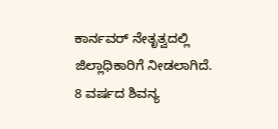ಕಾರ್ನವರ್ ನೇತೃತ್ವದಲ್ಲಿ ಜಿಲ್ಲಾಧಿಕಾರಿಗೆ ನೀಡಲಾಗಿದೆ. 8 ವರ್ಷದ ಶಿವನ್ಯ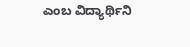ಎಂಬ ವಿದ್ಯಾರ್ಥಿನಿ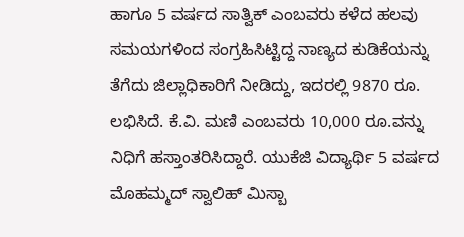ಹಾಗೂ 5 ವರ್ಷದ ಸಾತ್ವಿಕ್ ಎಂಬವರು ಕಳೆದ ಹಲವು ಸಮಯಗಳಿಂದ ಸಂಗ್ರಹಿಸಿಟ್ಟಿದ್ದ ನಾಣ್ಯದ ಕುಡಿಕೆಯನ್ನು ತೆಗೆದು ಜಿಲ್ಲಾಧಿಕಾರಿಗೆ ನೀಡಿದ್ದು, ಇದರಲ್ಲಿ 9870 ರೂ. ಲಭಿಸಿದೆ. ಕೆ.ವಿ. ಮಣಿ ಎಂಬವರು 10,000 ರೂ.ವನ್ನು ನಿಧಿಗೆ ಹಸ್ತಾಂತರಿಸಿದ್ದಾರೆ. ಯುಕೆಜಿ ವಿದ್ಯಾರ್ಥಿ 5 ವರ್ಷದ ಮೊಹಮ್ಮದ್ ಸ್ವಾಲಿಹ್ ಮಿಸ್ಬಾ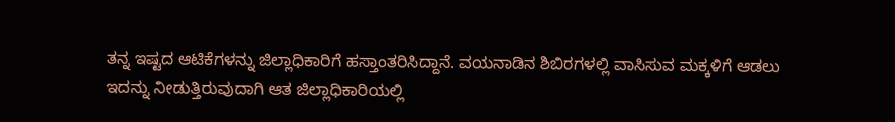ತನ್ನ ಇಷ್ಟದ ಆಟಿಕೆಗಳನ್ನು ಜಿಲ್ಲಾಧಿಕಾರಿಗೆ ಹಸ್ತಾಂತರಿಸಿದ್ದಾನೆ. ವಯನಾಡಿನ ಶಿಬಿರಗಳಲ್ಲಿ ವಾಸಿಸುವ ಮಕ್ಕಳಿಗೆ ಆಡಲು ಇದನ್ನು ನೀಡುತ್ತಿರುವುದಾಗಿ ಆತ ಜಿಲ್ಲಾಧಿಕಾರಿಯಲ್ಲಿ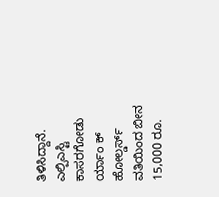ತಿಳಿಸಿದ್ದಾನೆ. ಎಲ್ಪಿಎಸ್ಟಿ ಕಾಸರಗೋಡು ರ್ಯಾಂ ಕ್ ಹೋಲ್ಡರ್ಸ್ ವತಿಯಿಂದ ಬೀನ 15,000 ರೂ.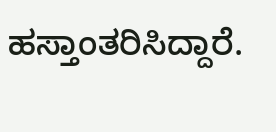ಹಸ್ತಾಂತರಿಸಿದ್ದಾರೆ.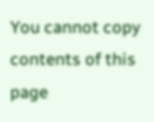You cannot copy contents of this page